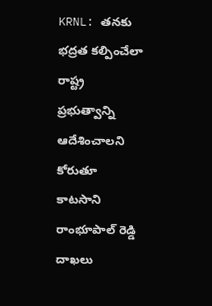KRNL: తనకు భద్రత కల్పించేలా రాష్ట్ర ప్రభుత్వాన్ని ఆదేశించాలని కోరుతూ కాటసాని రాంభూపాల్ రెడ్డి దాఖలు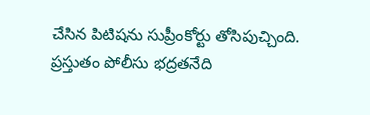చేసిన పిటిషను సుప్రీంకోర్టు తోసిపుచ్చింది. ప్రస్తుతం పోలీసు భద్రతనేది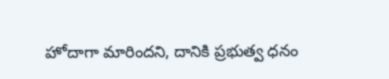హోదాగా మారిందని, దానికి ప్రభుత్వ ధనం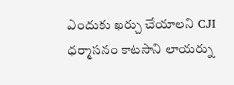ఎందుకు ఖర్చు చేయాలని CJI ధర్మాసనం కాటసాని లాయర్ను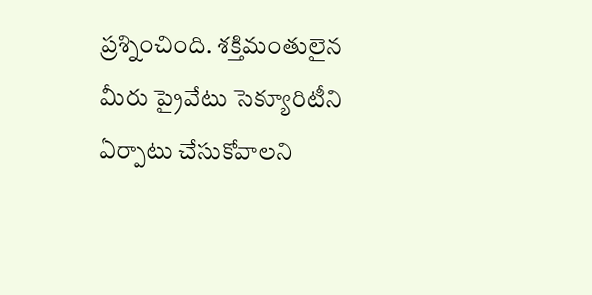ప్రశ్నించింది. శక్తిమంతులైన మీరు ప్రైవేటు సెక్యూరిటీని ఏర్పాటు చేసుకోవాలని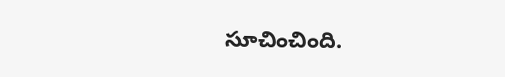సూచించింది.